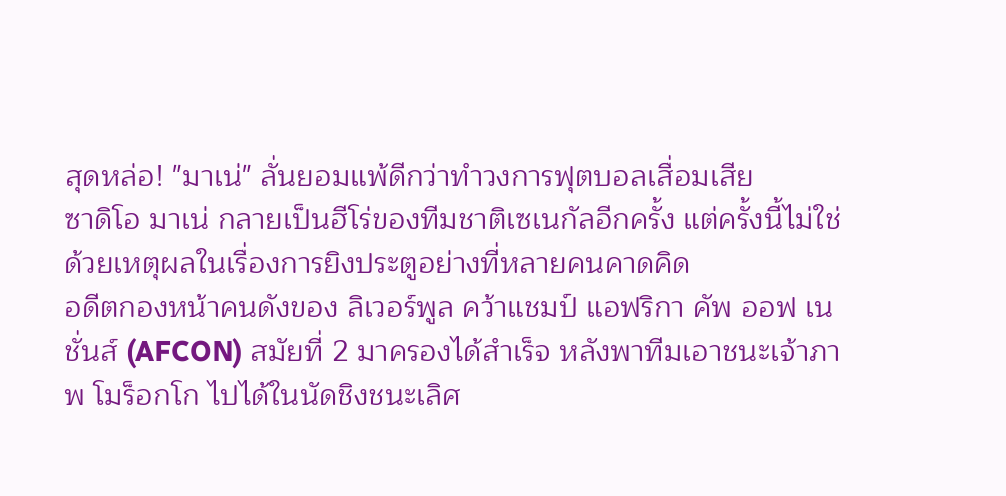สุดหล่อ! "มาเน่" ลั่นยอมแพ้ดีกว่าทำวงการฟุตบอลเสื่อมเสีย
ซาดิโอ มาเน่ กลายเป็นฮีโร่ของทีมชาติเซเนกัลอีกครั้ง แต่ครั้งนี้ไม่ใช่ด้วยเหตุผลในเรื่องการยิงประตูอย่างที่หลายคนคาดคิด
อดีตกองหน้าคนดังของ ลิเวอร์พูล คว้าแชมป์ แอฟริกา คัพ ออฟ เนชั่นส์ (AFCON) สมัยที่ 2 มาครองได้สำเร็จ หลังพาทีมเอาชนะเจ้าภาพ โมร็อกโก ไปได้ในนัดชิงชนะเลิศ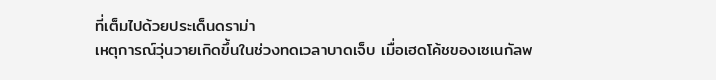ที่เต็มไปด้วยประเด็นดราม่า
เหตุการณ์วุ่นวายเกิดขึ้นในช่วงทดเวลาบาดเจ็บ เมื่อเฮดโค้ชของเซเนกัลพ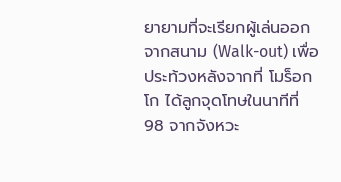ยายามที่จะเรียกผู้เล่นออกจากสนาม (Walk-out) เพื่อประท้วงหลังจากที่ โมร็อกโก ได้ลูกจุดโทษในนาทีที่ 98 จากจังหวะ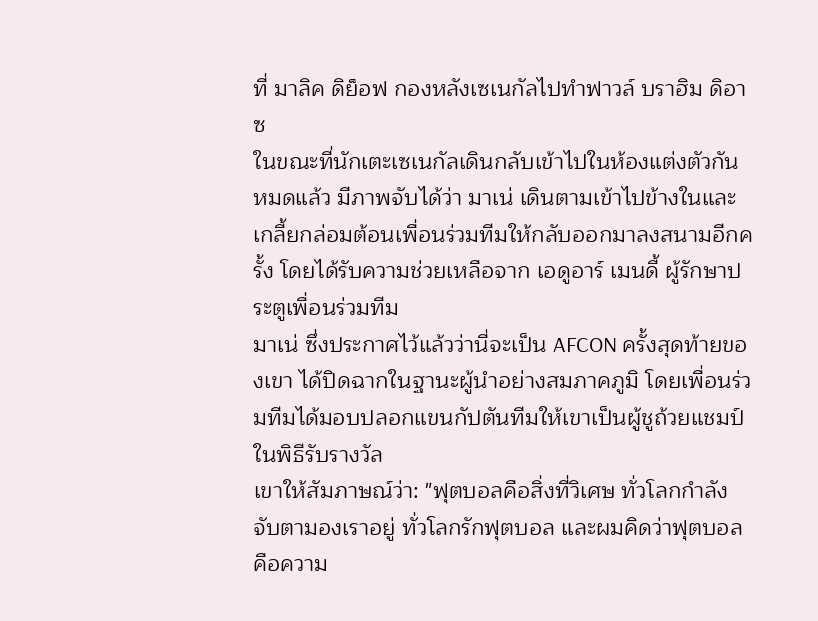ที่ มาลิค ดิย็อฟ กองหลังเซเนกัลไปทำฟาวล์ บราฮิม ดิอาซ
ในขณะที่นักเตะเซเนกัลเดินกลับเข้าไปในห้องแต่งตัวกันหมดแล้ว มีภาพจับได้ว่า มาเน่ เดินตามเข้าไปข้างในและเกลี้ยกล่อมต้อนเพื่อนร่วมทีมให้กลับออกมาลงสนามอีกครั้ง โดยได้รับความช่วยเหลือจาก เอดูอาร์ เมนดี้ ผู้รักษาประตูเพื่อนร่วมทีม
มาเน่ ซึ่งประกาศไว้แล้วว่านี่จะเป็น AFCON ครั้งสุดท้ายของเขา ได้ปิดฉากในฐานะผู้นำอย่างสมภาคภูมิ โดยเพื่อนร่วมทีมได้มอบปลอกแขนกัปตันทีมให้เขาเป็นผู้ชูถ้วยแชมป์ในพิธีรับรางวัล
เขาให้สัมภาษณ์ว่า: "ฟุตบอลคือสิ่งที่วิเศษ ทั่วโลกกำลังจับตามองเราอยู่ ทั่วโลกรักฟุตบอล และผมคิดว่าฟุตบอลคือความ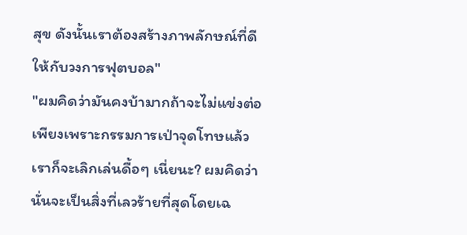สุข ดังนั้นเราต้องสร้างภาพลักษณ์ที่ดีให้กับวงการฟุตบอล"
"ผมคิดว่ามันคงบ้ามากถ้าจะไม่แข่งต่อ เพียงเพราะกรรมการเป่าจุดโทษแล้วเราก็จะเลิกเล่นดื้อๆ เนี่ยนะ? ผมคิดว่านั่นจะเป็นสิ่งที่เลวร้ายที่สุดโดยเฉ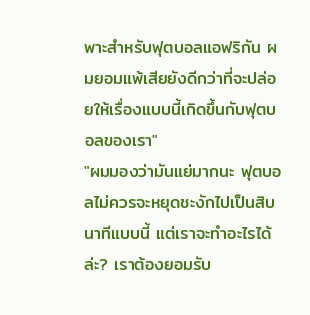พาะสำหรับฟุตบอลแอฟริกัน ผมยอมแพ้เสียยังดีกว่าที่จะปล่อยให้เรื่องแบบนี้เกิดขึ้นกับฟุตบอลของเรา"
"ผมมองว่ามันแย่มากนะ ฟุตบอลไม่ควรจะหยุดชะงักไปเป็นสิบนาทีแบบนี้ แต่เราจะทำอะไรได้ล่ะ? เราต้องยอมรับ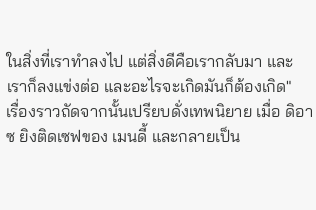ในสิ่งที่เราทำลงไป แต่สิ่งดีคือเรากลับมา และเราก็ลงแข่งต่อ และอะไรจะเกิดมันก็ต้องเกิด"
เรื่องราวถัดจากนั้นเปรียบดั่งเทพนิยาย เมื่อ ดิอาซ ยิงติดเซฟของ เมนดี้ และกลายเป็น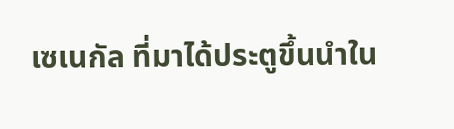เซเนกัล ที่มาได้ประตูขึ้นนำใน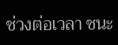ช่วงต่อเวลา ชนะ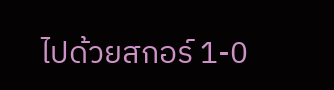ไปด้วยสกอร์ 1-0